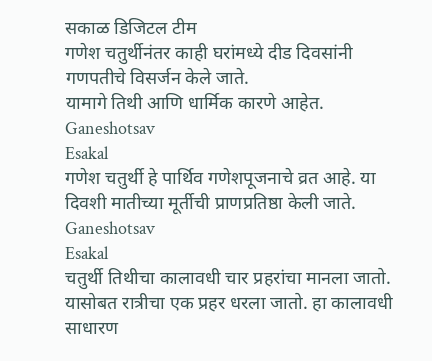सकाळ डिजिटल टीम
गणेश चतुर्थीनंतर काही घरांमध्ये दीड दिवसांनी गणपतीचे विसर्जन केले जाते.
यामागे तिथी आणि धार्मिक कारणे आहेत.
Ganeshotsav
Esakal
गणेश चतुर्थी हे पार्थिव गणेशपूजनाचे व्रत आहे. या दिवशी मातीच्या मूर्तीची प्राणप्रतिष्ठा केली जाते.
Ganeshotsav
Esakal
चतुर्थी तिथीचा कालावधी चार प्रहरांचा मानला जातो. यासोबत रात्रीचा एक प्रहर धरला जातो. हा कालावधी साधारण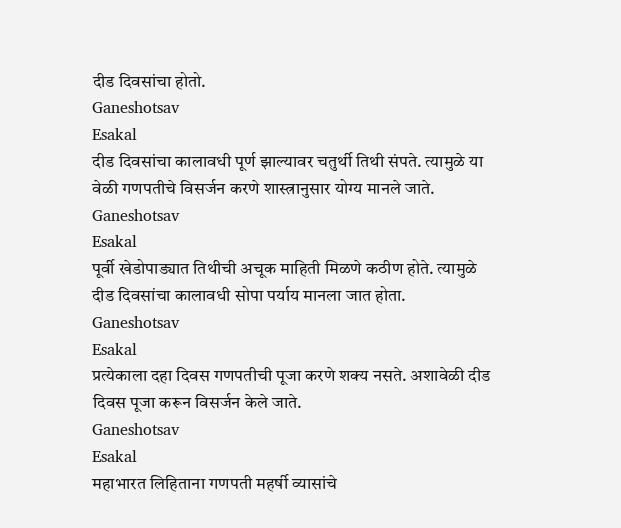दीड दिवसांचा होतो.
Ganeshotsav
Esakal
दीड दिवसांचा कालावधी पूर्ण झाल्यावर चतुर्थी तिथी संपते. त्यामुळे या वेळी गणपतीचे विसर्जन करणे शास्त्रानुसार योग्य मानले जाते.
Ganeshotsav
Esakal
पूर्वी खेडोपाड्यात तिथीची अचूक माहिती मिळणे कठीण होते. त्यामुळे दीड दिवसांचा कालावधी सोपा पर्याय मानला जात होता.
Ganeshotsav
Esakal
प्रत्येकाला दहा दिवस गणपतीची पूजा करणे शक्य नसते. अशावेळी दीड दिवस पूजा करून विसर्जन केले जाते.
Ganeshotsav
Esakal
महाभारत लिहिताना गणपती महर्षी व्यासांचे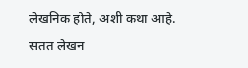लेखनिक होते, अशी कथा आहे. सतत लेखन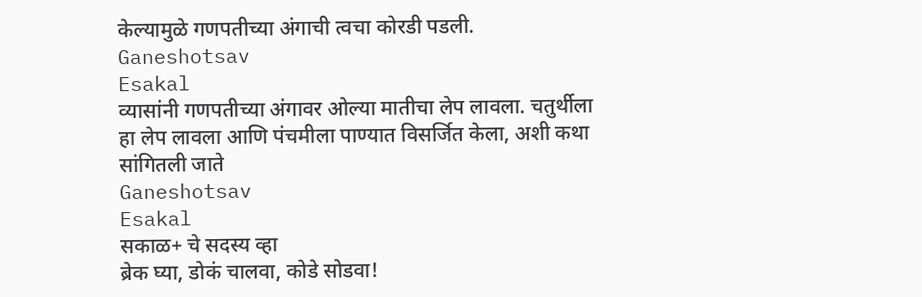केल्यामुळे गणपतीच्या अंगाची त्वचा कोरडी पडली.
Ganeshotsav
Esakal
व्यासांनी गणपतीच्या अंगावर ओल्या मातीचा लेप लावला. चतुर्थीला हा लेप लावला आणि पंचमीला पाण्यात विसर्जित केला, अशी कथा सांगितली जाते
Ganeshotsav
Esakal
सकाळ+ चे सदस्य व्हा
ब्रेक घ्या, डोकं चालवा, कोडे सोडवा!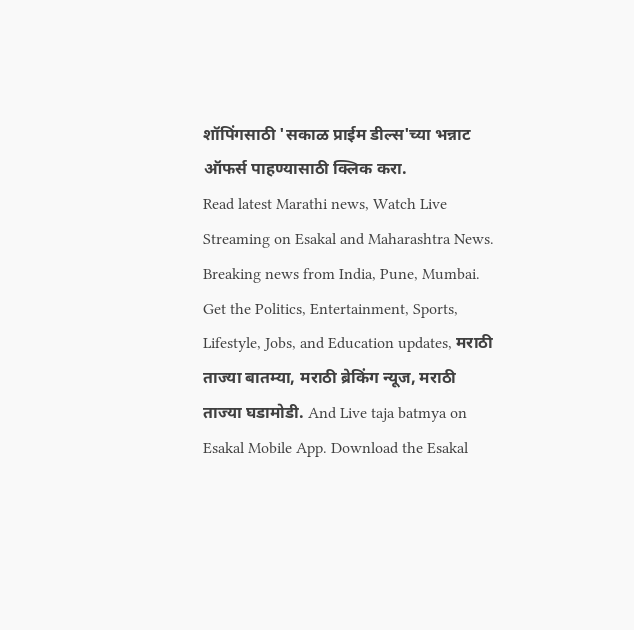शॉपिंगसाठी 'सकाळ प्राईम डील्स'च्या भन्नाट ऑफर्स पाहण्यासाठी क्लिक करा.
Read latest Marathi news, Watch Live Streaming on Esakal and Maharashtra News. Breaking news from India, Pune, Mumbai. Get the Politics, Entertainment, Sports, Lifestyle, Jobs, and Education updates, मराठी ताज्या बातम्या, मराठी ब्रेकिंग न्यूज, मराठी ताज्या घडामोडी. And Live taja batmya on Esakal Mobile App. Download the Esakal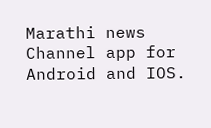Marathi news Channel app for Android and IOS.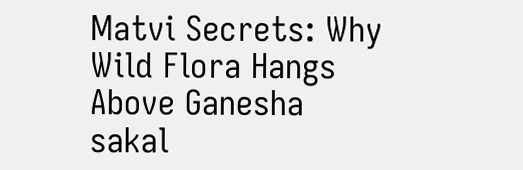Matvi Secrets: Why Wild Flora Hangs Above Ganesha
sakal